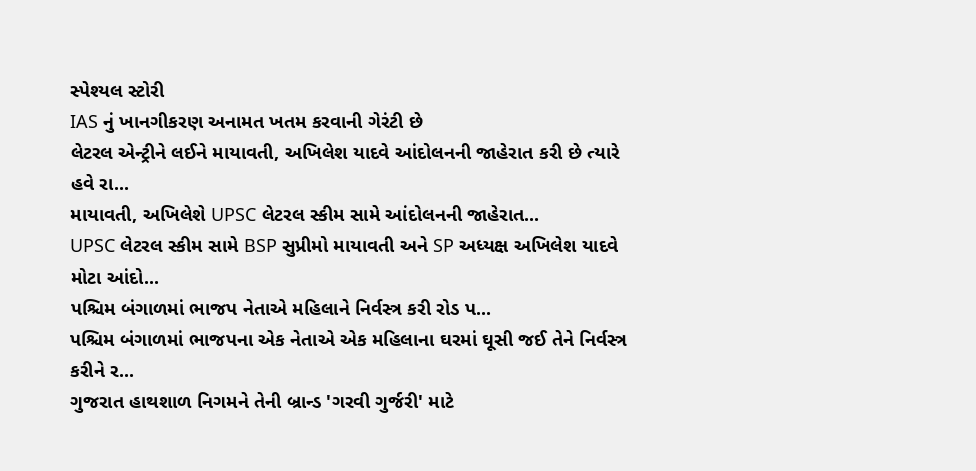સ્પેશ્યલ સ્ટોરી
IAS નું ખાનગીકરણ અનામત ખતમ કરવાની ગેરંટી છે
લેટરલ એન્ટ્રીને લઈને માયાવતી, અખિલેશ યાદવે આંદોલનની જાહેરાત કરી છે ત્યારે હવે રા...
માયાવતી, અખિલેશે UPSC લેટરલ સ્કીમ સામે આંદોલનની જાહેરાત...
UPSC લેટરલ સ્કીમ સામે BSP સુપ્રીમો માયાવતી અને SP અધ્યક્ષ અખિલેશ યાદવે મોટા આંદો...
પશ્ચિમ બંગાળમાં ભાજપ નેતાએ મહિલાને નિર્વસ્ત્ર કરી રોડ પ...
પશ્ચિમ બંગાળમાં ભાજપના એક નેતાએ એક મહિલાના ઘરમાં ઘૂસી જઈ તેને નિર્વસ્ત્ર કરીને ર...
ગુજરાત હાથશાળ નિગમને તેની બ્રાન્ડ 'ગરવી ગુર્જરી' માટે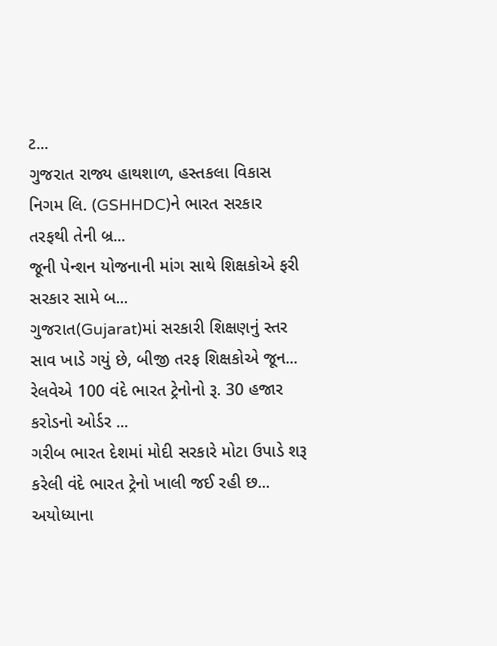ટ...
ગુજરાત રાજ્ય હાથશાળ, હસ્તકલા વિકાસ નિગમ લિ. (GSHHDC)ને ભારત સરકાર તરફથી તેની બ્ર...
જૂની પેન્શન યોજનાની માંગ સાથે શિક્ષકોએ ફરી સરકાર સામે બ...
ગુજરાત(Gujarat)માં સરકારી શિક્ષણનું સ્તર સાવ ખાડે ગયું છે, બીજી તરફ શિક્ષકોએ જૂન...
રેલવેએ 100 વંદે ભારત ટ્રેનોનો રૂ. 30 હજાર કરોડનો ઓર્ડર ...
ગરીબ ભારત દેશમાં મોદી સરકારે મોટા ઉપાડે શરૂ કરેલી વંદે ભારત ટ્રેનો ખાલી જઈ રહી છ...
અયોધ્યાના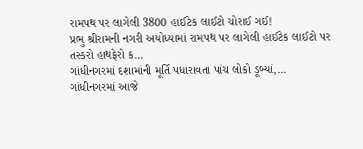રામપથ પર લાગેલી 3800 હાઈટેક લાઈટો ચોરાઈ ગઈ!
પ્રભુ શ્રીરામની નગરી અયોધ્યામાં રામપથ પર લાગેલી હાઈટેક લાઈટો પર તસ્કરો હાથફેરો ક...
ગાંધીનગરમાં દશામાંની મૂર્તિ પધારાવતા પાંચ લોકો ડૂબ્યાં,...
ગાંધીનગરમાં આજે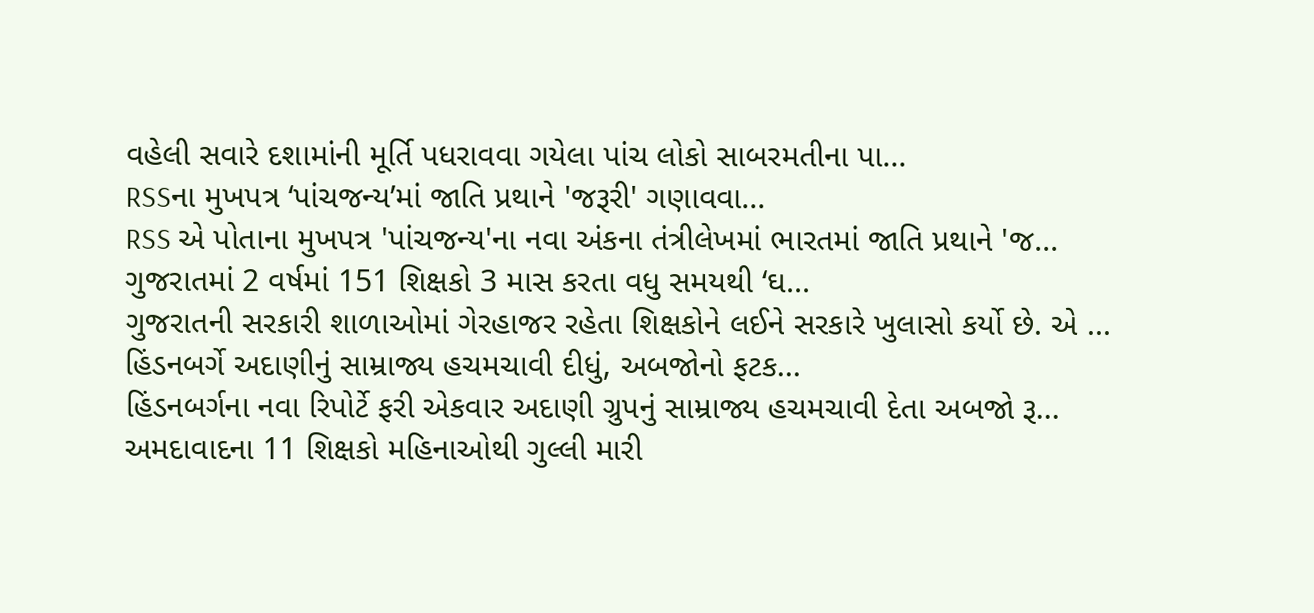વહેલી સવારે દશામાંની મૂર્તિ પધરાવવા ગયેલા પાંચ લોકો સાબરમતીના પા...
RSSના મુખપત્ર ‘પાંચજન્ય’માં જાતિ પ્રથાને 'જરૂરી' ગણાવવા...
RSS એ પોતાના મુખપત્ર 'પાંચજન્ય'ના નવા અંકના તંત્રીલેખમાં ભારતમાં જાતિ પ્રથાને 'જ...
ગુજરાતમાં 2 વર્ષમાં 151 શિક્ષકો 3 માસ કરતા વધુ સમયથી ‘ઘ...
ગુજરાતની સરકારી શાળાઓમાં ગેરહાજર રહેતા શિક્ષકોને લઈને સરકારે ખુલાસો કર્યો છે. એ ...
હિંડનબર્ગે અદાણીનું સામ્રાજ્ય હચમચાવી દીધું, અબજોનો ફટક...
હિંડનબર્ગના નવા રિપોર્ટે ફરી એકવાર અદાણી ગ્રુપનું સામ્રાજ્ય હચમચાવી દેતા અબજો રૂ...
અમદાવાદના 11 શિક્ષકો મહિનાઓથી ગુલ્લી મારી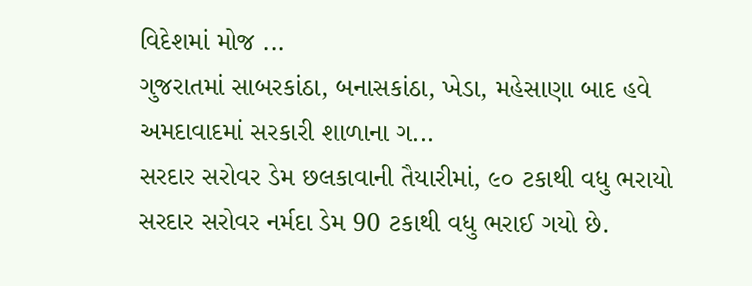વિદેશમાં મોજ ...
ગુજરાતમાં સાબરકાંઠા, બનાસકાંઠા, ખેડા, મહેસાણા બાદ હવે અમદાવાદમાં સરકારી શાળાના ગ...
સરદાર સરોવર ડેમ છલકાવાની તૈયારીમાં, ૯૦ ટકાથી વધુ ભરાયો
સરદાર સરોવર નર્મદા ડેમ 90 ટકાથી વધુ ભરાઈ ગયો છે.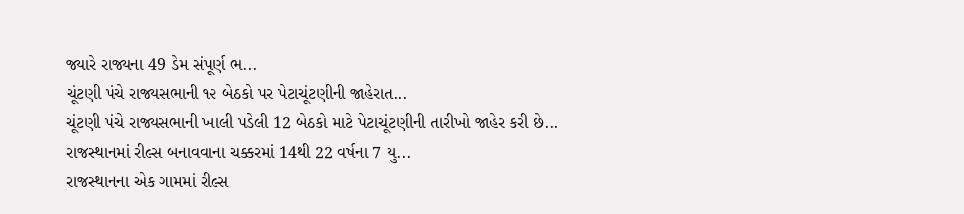જ્યારે રાજ્યના 49 ડેમ સંપૂર્ણ ભ...
ચૂંટણી પંચે રાજ્યસભાની ૧૨ બેઠકો પર પેટાચૂંટણીની જાહેરાત...
ચૂંટણી પંચે રાજ્યસભાની ખાલી પડેલી 12 બેઠકો માટે પેટાચૂંટણીની તારીખો જાહેર કરી છે...
રાજસ્થાનમાં રીલ્સ બનાવવાના ચક્કરમાં 14થી 22 વર્ષના 7 યુ...
રાજસ્થાનના એક ગામમાં રીલ્સ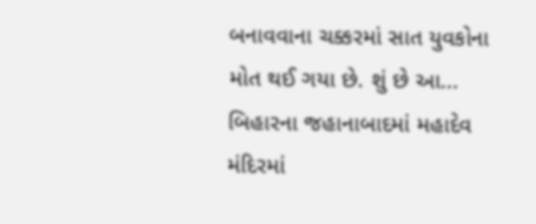બનાવવાના ચક્કરમાં સાત યુવકોના મોત થઈ ગયા છે. શું છે આ...
બિહારના જહાનાબાદમાં મહાદેવ મંદિરમાં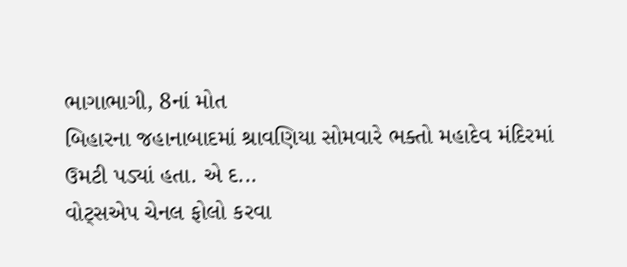ભાગાભાગી, 8નાં મોત
બિહારના જહાનાબાદમાં શ્રાવણિયા સોમવારે ભક્તો મહાદેવ મંદિરમાં ઉમટી પડ્યાં હતા. એ દ...
વોટ્સએપ ચેનલ ફોલો કરવા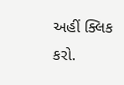અહીં ક્લિક કરો.